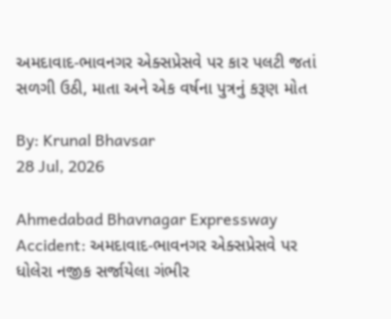અમદાવાદ-ભાવનગર એક્સપ્રેસવે પર કાર પલટી જતાં સળગી ઉઠી, માતા અને એક વર્ષના પુત્રનું કરૂણ મોત

By: Krunal Bhavsar
28 Jul, 2026

Ahmedabad Bhavnagar Expressway Accident: અમદાવાદ-ભાવનગર એક્સપ્રેસવે પર ધોલેરા નજીક સર્જાયેલા ગંભીર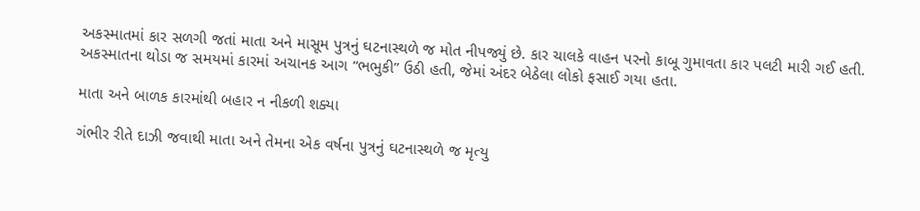અકસ્માતમાં કાર સળગી જતાં માતા અને માસૂમ પુત્રનું ઘટનાસ્થળે જ મોત નીપજ્યું છે. કાર ચાલકે વાહન પરનો કાબૂ ગુમાવતા કાર પલટી મારી ગઈ હતી. અકસ્માતના થોડા જ સમયમાં કારમાં અચાનક આગ “ભભુકી” ઉઠી હતી, જેમાં અંદર બેઠેલા લોકો ફસાઈ ગયા હતા.

માતા અને બાળક કારમાંથી બહાર ન નીકળી શક્યા

ગંભીર રીતે દાઝી જવાથી માતા અને તેમના એક વર્ષના પુત્રનું ઘટનાસ્થળે જ મૃત્યુ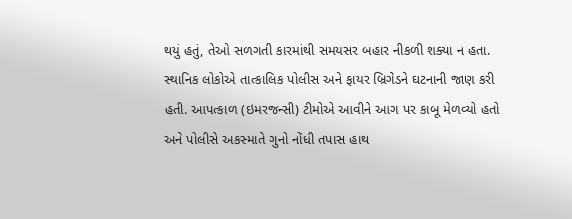થયું હતું, તેઓ સળગતી કારમાંથી સમયસર બહાર નીકળી શક્યા ન હતા. સ્થાનિક લોકોએ તાત્કાલિક પોલીસ અને ફાયર બ્રિગેડને ઘટનાની જાણ કરી હતી. આપત્કાળ (ઇમરજન્સી) ટીમોએ આવીને આગ પર કાબૂ મેળવ્યો હતો અને પોલીસે અકસ્માતે ગુનો નોંધી તપાસ હાથ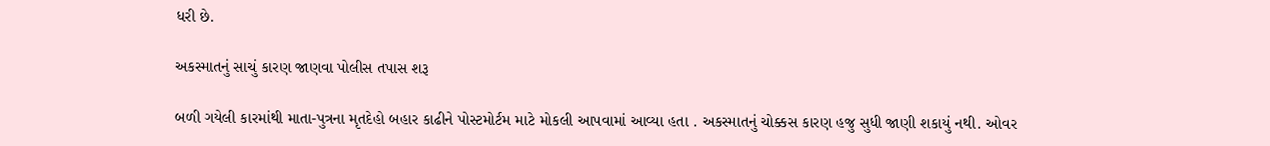ધરી છે.

અકસ્માતનું સાચું કારણ જાણવા પોલીસ તપાસ શરૂ

બળી ગયેલી કારમાંથી માતા-પુત્રના મૃતદેહો બહાર કાઢીને પોસ્ટમોર્ટમ માટે મોકલી આપવામાં આવ્યા હતા . અકસ્માતનું ચોક્કસ કારણ હજુ સુધી જાણી શકાયું નથી. ઓવર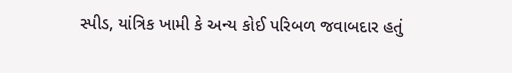સ્પીડ, યાંત્રિક ખામી કે અન્ય કોઈ પરિબળ જવાબદાર હતું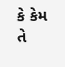કે કેમ તે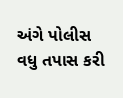અંગે પોલીસ વધુ તપાસ કરી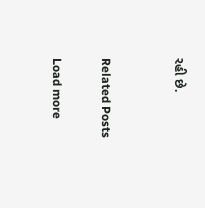રહી છે.


Related Posts

Load more